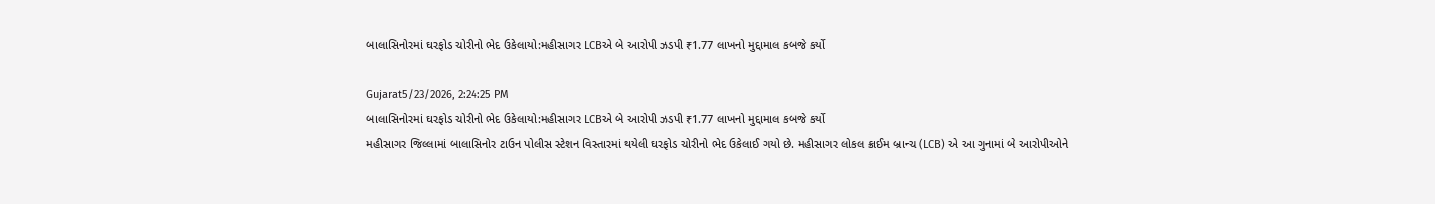બાલાસિનોરમાં ઘરફોડ ચોરીનો ભેદ ઉકેલાયો:મહીસાગર LCBએ બે આરોપી ઝડપી ₹1.77 લાખનો મુદ્દામાલ કબજે કર્યો

Gujarat5/23/2026, 2:24:25 PM
બાલાસિનોરમાં ઘરફોડ ચોરીનો ભેદ ઉકેલાયો:મહીસાગર LCBએ બે આરોપી ઝડપી ₹1.77 લાખનો મુદ્દામાલ કબજે કર્યો
મહીસાગર જિલ્લામાં બાલાસિનોર ટાઉન પોલીસ સ્ટેશન વિસ્તારમાં થયેલી ઘરફોડ ચોરીનો ભેદ ઉકેલાઈ ગયો છે. મહીસાગર લોકલ ક્રાઈમ બ્રાન્ચ (LCB) એ આ ગુનામાં બે આરોપીઓને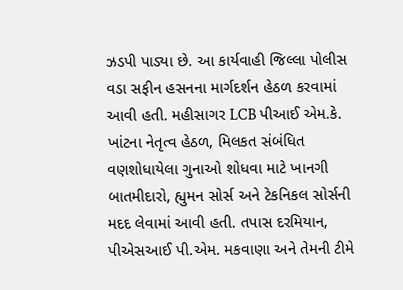ઝડપી પાડ્યા છે. આ કાર્યવાહી જિલ્લા પોલીસ વડા સફીન હસનના માર્ગદર્શન હેઠળ કરવામાં આવી હતી. મહીસાગર LCB પીઆઈ એમ.કે. ખાંટના નેતૃત્વ હેઠળ, મિલકત સંબંધિત વણશોધાયેલા ગુનાઓ શોધવા માટે ખાનગી બાતમીદારો, હ્યુમન સોર્સ અને ટેકનિકલ સોર્સની મદદ લેવામાં આવી હતી. તપાસ દરમિયાન, પીએસઆઈ પી.એમ. મકવાણા અને તેમની ટીમે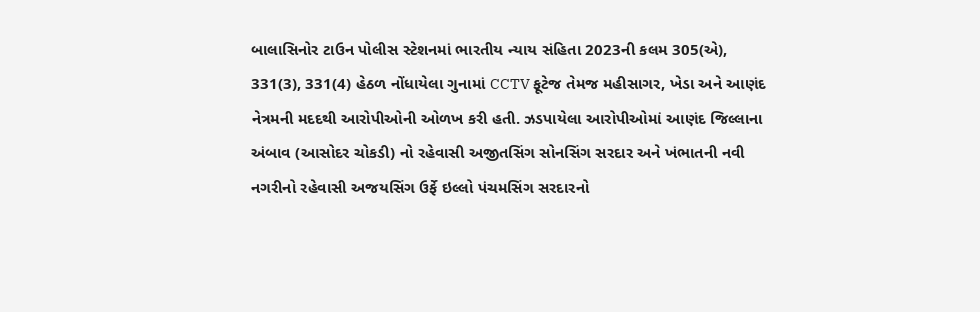બાલાસિનોર ટાઉન પોલીસ સ્ટેશનમાં ભારતીય ન્યાય સંહિતા 2023ની કલમ 305(એ), 331(3), 331(4) હેઠળ નોંધાયેલા ગુનામાં CCTV ફૂટેજ તેમજ મહીસાગર, ખેડા અને આણંદ નેત્રમની મદદથી આરોપીઓની ઓળખ કરી હતી. ઝડપાયેલા આરોપીઓમાં આણંદ જિલ્લાના અંબાવ (આસોદર ચોકડી) નો રહેવાસી અજીતસિંગ સોનસિંગ સરદાર અને ખંભાતની નવી નગરીનો રહેવાસી અજયસિંગ ઉર્ફે ઇલ્લો પંચમસિંગ સરદારનો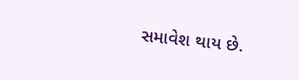સમાવેશ થાય છે.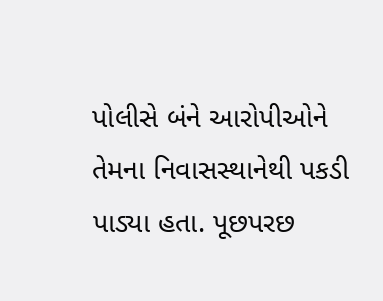પોલીસે બંને આરોપીઓને તેમના નિવાસસ્થાનેથી પકડી પાડ્યા હતા. પૂછપરછ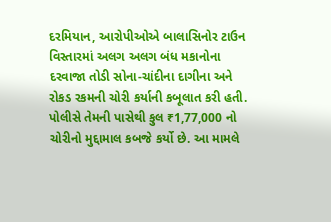દરમિયાન, આરોપીઓએ બાલાસિનોર ટાઉન વિસ્તારમાં અલગ અલગ બંધ મકાનોના દરવાજા તોડી સોના-ચાંદીના દાગીના અને રોકડ રકમની ચોરી કર્યાની કબૂલાત કરી હતી. પોલીસે તેમની પાસેથી કુલ ₹1,77,000 નો ચોરીનો મુદ્દામાલ કબજે કર્યો છે. આ મામલે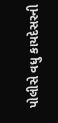પોલીસે વધુ કાયદેસરની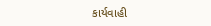કાર્યવાહી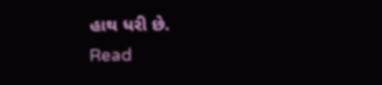હાથ ધરી છે.
Read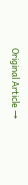Original Article →